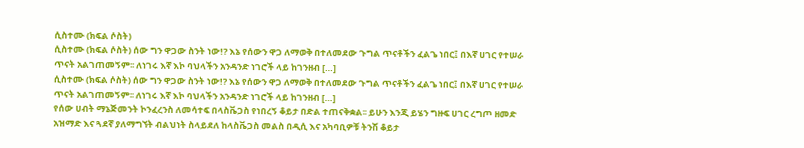ሲስተሙ (ክፍል ሶስት)
ሲስተሙ (ክፍል ሶስት) ሰው ግን ዋጋው ስንት ነው!? እኔ የሰውን ዋጋ ለማወቅ በተለመደው ጉግል ጥናቶችን ፈልጌ ነበር፤ በእኛ ሀገር የተሠራ ጥናት አልገጠመኝም፡፡ ለነገሩ እኛ እኮ ባህላችን አንዳንድ ነገሮች ላይ ከገንዘብ […]
ሲስተሙ (ክፍል ሶስት) ሰው ግን ዋጋው ስንት ነው!? እኔ የሰውን ዋጋ ለማወቅ በተለመደው ጉግል ጥናቶችን ፈልጌ ነበር፤ በእኛ ሀገር የተሠራ ጥናት አልገጠመኝም፡፡ ለነገሩ እኛ እኮ ባህላችን አንዳንድ ነገሮች ላይ ከገንዘብ […]
የሰው ሀብት ማኔጅመንት ኮንፈረንስ ለመሳተፍ በላስቬጋስ የነበረኝ ቆይታ በድል ተጠናቅቋል፡፡ ይሁን እንጂ ይሄን ግዙፍ ሀገር ረግጦ ዘመድ አዝማድ እና ጓደኛ ያለማግኘት ብልህነት ስላይደለ ከላስቬጋስ መልስ በዲሲ እና አካባቢዎቹ ትንሽ ቆይታ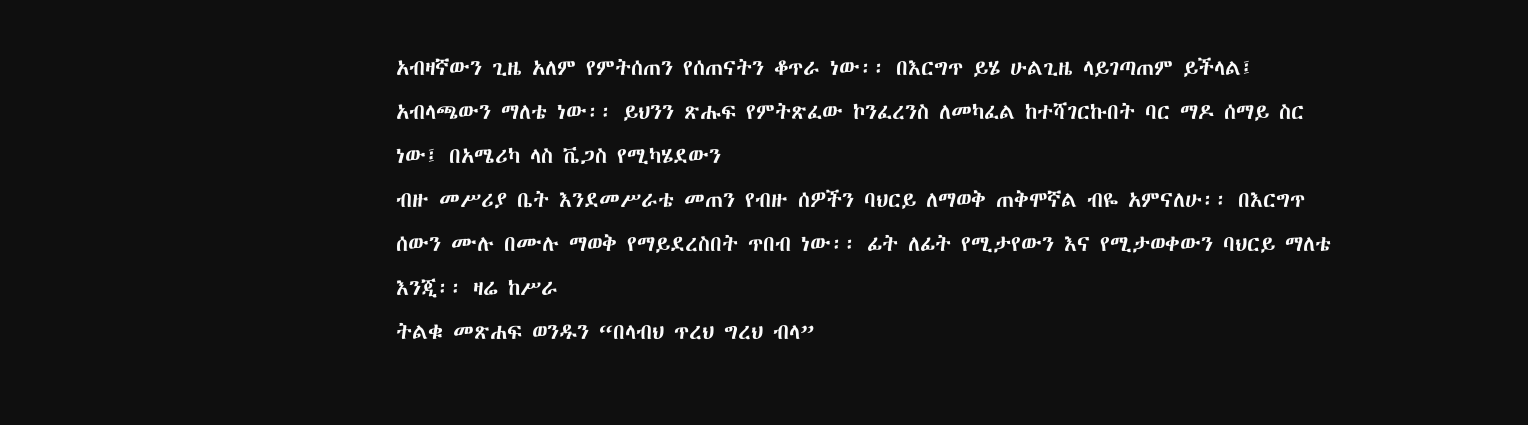አብዛኛውን ጊዜ አለም የምትሰጠን የሰጠናትን ቆጥራ ነው፡፡ በእርግጥ ይሄ ሁልጊዜ ላይገጣጠም ይችላል፤ አብላጫውን ማለቴ ነው፡፡ ይህንን ጽሑፍ የምትጽፈው ኮንፈረንስ ለመካፈል ከተሻገርኩበት ባር ማዶ ሰማይ ስር ነው፤ በአሜሪካ ላስ ቬጋስ የሚካሄደውን
ብዙ መሥሪያ ቤት እንደመሥራቴ መጠን የብዙ ሰዎችን ባህርይ ለማወቅ ጠቅሞኛል ብዬ አምናለሁ፡፡ በእርግጥ ሰውን ሙሉ በሙሉ ማወቅ የማይደረስበት ጥበብ ነው፡፡ ፊት ለፊት የሚታየውን እና የሚታወቀውን ባህርይ ማለቴ እንጂ፡፡ ዛሬ ከሥራ
ትልቁ መጽሐፍ ወንዱን “በላብህ ጥረህ ግረህ ብላ”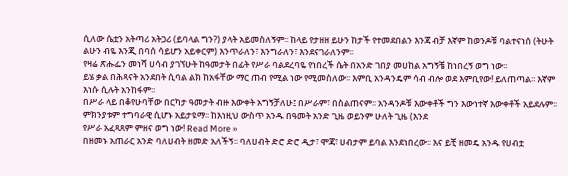ሲለው ሴቷን አትጣሪ አትጋሪ (ይባላል ግን?) ያላት አይመስለኝም፡፡ ከላይ የታዘዘ ይሁን ከታች የተመደበልን እንጃ ብቻ እኛም ከወንዶቹ ባልተናነሰ (ትሁት ልሁን ብዬ እንጂ በባሰ ሳይሆን አይቀርም) እንጥራለን፣ እንግራለን፣ እንደናገራለንም፡፡
የዛሬ ጽሑፌን መነሻ ሀሳብ ያገኘሁት ከዓመታት በፊት የሥራ ባልደረባዬ የነበረች ሴት በአንድ ገበያ መሀከል አግኝቼ ከነበረኝ ወግ ነው፡፡
ይሄ ቃል በሕጻናት አንደበት ሲባል ልክ ከአፋቸው ማር ጠብ የሚል ነው የሚመስለው፡፡ እምቢ አንዳንዴም ሳብ ብሎ ወደ እምቢየው! ይለጠጣል፡፡ እኛም እነሱ ሲሉት አንከፋም፡፡
በሥራ ላይ በቆየሁባቸው በርካታ ዓመታት ብዙ እውቀት አግኝቻለሁ፤ በሥራም፣ በስልጠናም፡፡ አንዳንዶቹ እውቀቶች ግን እውነተኛ እውቀቶች አይደሉም፡፡ ምክንያቱም ተግባራዊ ሲሆኑ አይታዩማ፡፡ ከእነዚህ ውስጥ አንዱ በዓመት አንድ ጊዜ ወይንም ሁለት ጊዜ (እንደ
የሥራ አፈጻጸም ምዘና ወግ ነው! Read More »
በዘመኑ አጠራር አንድ ባለሀብት ዘመድ አለችኝ፡፡ ባለሀብት ድሮ ድሮ ዲታ፣ ሞጃ፣ ሀብታም ይባል እንደነበረው፡፡ እና ይቺ ዘመዴ አንዱ የሀብቷ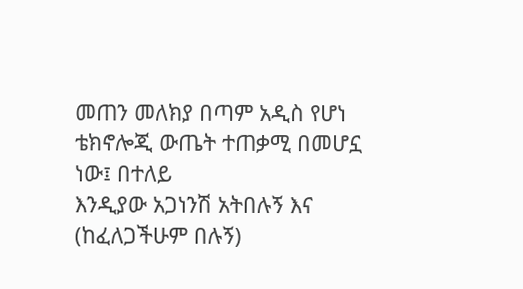መጠን መለክያ በጣም አዲስ የሆነ ቴክኖሎጂ ውጤት ተጠቃሚ በመሆኗ ነው፤ በተለይ
እንዲያው አጋነንሽ አትበሉኝ እና (ከፈለጋችሁም በሉኝ)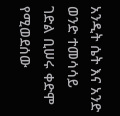አንዲት ሴት እና አንድ ወንድ ተመሳሳይ ገድል ቢሠሩ ቀድሞ የሚወደሰው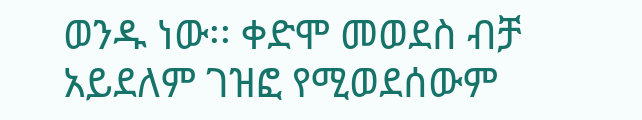ወንዱ ነው፡፡ ቀድሞ መወደስ ብቻ አይደለም ገዝፎ የሚወደሰውም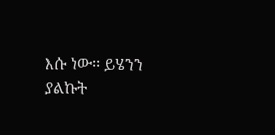እሱ ነው፡፡ ይሄንን ያልኩት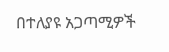በተለያዩ አጋጣሚዎች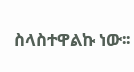ስላስተዋልኩ ነው፡፡